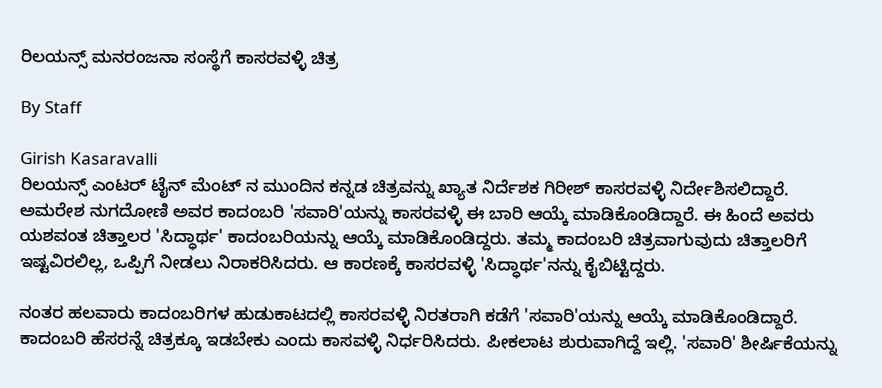ರಿಲಯನ್ಸ್ ಮನರಂಜನಾ ಸಂಸ್ಥೆಗೆ ಕಾಸರವಳ್ಳಿ ಚಿತ್ರ

By Staff

Girish Kasaravalli
ರಿಲಯನ್ಸ್ ಎಂಟರ್ ಟೈನ್ ಮೆಂಟ್ ನ ಮುಂದಿನ ಕನ್ನಡ ಚಿತ್ರವನ್ನು ಖ್ಯಾತ ನಿರ್ದೆಶಕ ಗಿರೀಶ್ ಕಾಸರವಳ್ಳಿ ನಿರ್ದೇಶಿಸಲಿದ್ದಾರೆ. ಅಮರೇಶ ನುಗದೋಣಿ ಅವರ ಕಾದಂಬರಿ 'ಸವಾರಿ'ಯನ್ನು ಕಾಸರವಳ್ಳಿ ಈ ಬಾರಿ ಆಯ್ಕೆ ಮಾಡಿಕೊಂಡಿದ್ದಾರೆ. ಈ ಹಿಂದೆ ಅವರು ಯಶವಂತ ಚಿತ್ತಾಲರ 'ಸಿದ್ಧಾರ್ಥ' ಕಾದಂಬರಿಯನ್ನು ಆಯ್ಕೆ ಮಾಡಿಕೊಂಡಿದ್ದರು. ತಮ್ಮ ಕಾದಂಬರಿ ಚಿತ್ರವಾಗುವುದು ಚಿತ್ತಾಲರಿಗೆ ಇಷ್ಟವಿರಲಿಲ್ಲ, ಒಪ್ಪಿಗೆ ನೀಡಲು ನಿರಾಕರಿಸಿದರು. ಆ ಕಾರಣಕ್ಕೆ ಕಾಸರವಳ್ಳಿ 'ಸಿದ್ಧಾರ್ಥ'ನನ್ನು ಕೈಬಿಟ್ಟಿದ್ದರು.

ನಂತರ ಹಲವಾರು ಕಾದಂಬರಿಗಳ ಹುಡುಕಾಟದಲ್ಲಿ ಕಾಸರವಳ್ಳಿ ನಿರತರಾಗಿ ಕಡೆಗೆ 'ಸವಾರಿ'ಯನ್ನು ಆಯ್ಕೆ ಮಾಡಿಕೊಂಡಿದ್ದಾರೆ. ಕಾದಂಬರಿ ಹೆಸರನ್ನೆ ಚಿತ್ರಕ್ಕೂ ಇಡಬೇಕು ಎಂದು ಕಾಸವಳ್ಳಿ ನಿರ್ಧರಿಸಿದರು. ಪೀಕಲಾಟ ಶುರುವಾಗಿದ್ದೆ ಇಲ್ಲಿ. 'ಸವಾರಿ' ಶೀರ್ಷಿಕೆಯನ್ನು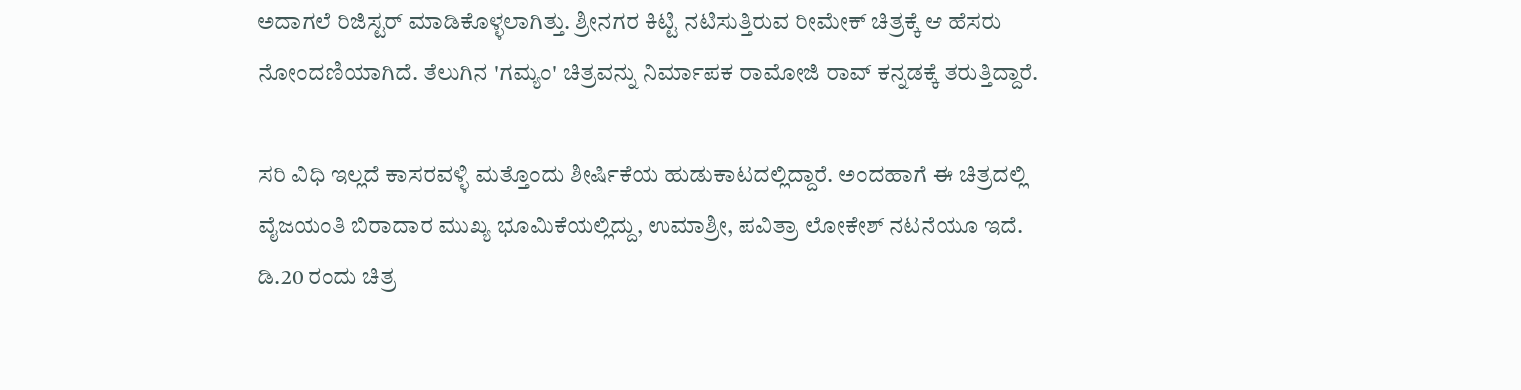ಅದಾಗಲೆ ರಿಜಿಸ್ಟರ್ ಮಾಡಿಕೊಳ್ಳಲಾಗಿತ್ತು. ಶ್ರೀನಗರ ಕಿಟ್ಟಿ ನಟಿಸುತ್ತಿರುವ ರೀಮೇಕ್ ಚಿತ್ರಕ್ಕೆ ಆ ಹೆಸರು ನೋಂದಣಿಯಾಗಿದೆ. ತೆಲುಗಿನ 'ಗಮ್ಯಂ' ಚಿತ್ರವನ್ನು ನಿರ್ಮಾಪಕ ರಾಮೋಜಿ ರಾವ್ ಕನ್ನಡಕ್ಕೆ ತರುತ್ತಿದ್ದಾರೆ.

ಸರಿ ವಿಧಿ ಇಲ್ಲದೆ ಕಾಸರವಳ್ಳಿ ಮತ್ತೊಂದು ಶೀರ್ಷಿಕೆಯ ಹುಡುಕಾಟದಲ್ಲಿದ್ದಾರೆ. ಅಂದಹಾಗೆ ಈ ಚಿತ್ರದಲ್ಲಿ ವೈಜಯಂತಿ ಬಿರಾದಾರ ಮುಖ್ಯ ಭೂಮಿಕೆಯಲ್ಲಿದ್ದು, ಉಮಾಶ್ರೀ, ಪವಿತ್ರಾ ಲೋಕೇಶ್ ನಟನೆಯೂ ಇದೆ. ಡಿ.20 ರಂದು ಚಿತ್ರ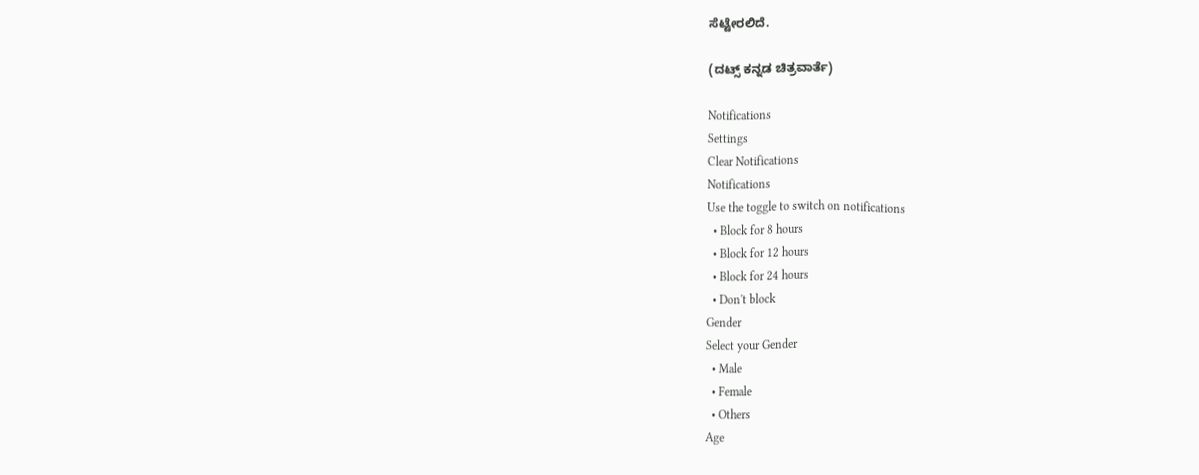ಸೆಟ್ಟೇರಲಿದೆ.

(ದಟ್ಸ್ ಕನ್ನಡ ಚಿತ್ರವಾರ್ತೆ)

Notifications
Settings
Clear Notifications
Notifications
Use the toggle to switch on notifications
  • Block for 8 hours
  • Block for 12 hours
  • Block for 24 hours
  • Don't block
Gender
Select your Gender
  • Male
  • Female
  • Others
Age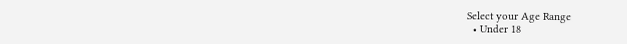Select your Age Range
  • Under 18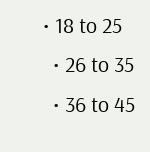• 18 to 25
  • 26 to 35
  • 36 to 45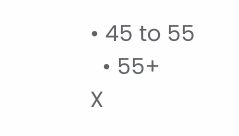• 45 to 55
  • 55+
X